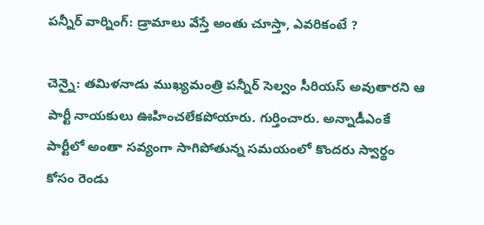పన్నీర్ వార్నింగ్: డ్రామాలు వేస్తే అంతు చూస్తా, ఎవరికంటే ?

చెన్నై: తమిళనాడు ముఖ్యమంత్రి పన్నీర్ సెల్వం సీరియస్ అవుతారని ఆ పార్టీ నాయకులు ఊహించలేకపోయారు. గుర్తించారు. అన్నాడీఎంకే పార్టీలో అంతా సవ్యంగా సాగిపోతున్న సమయంలో కొందరు స్వార్థం కోసం రెండు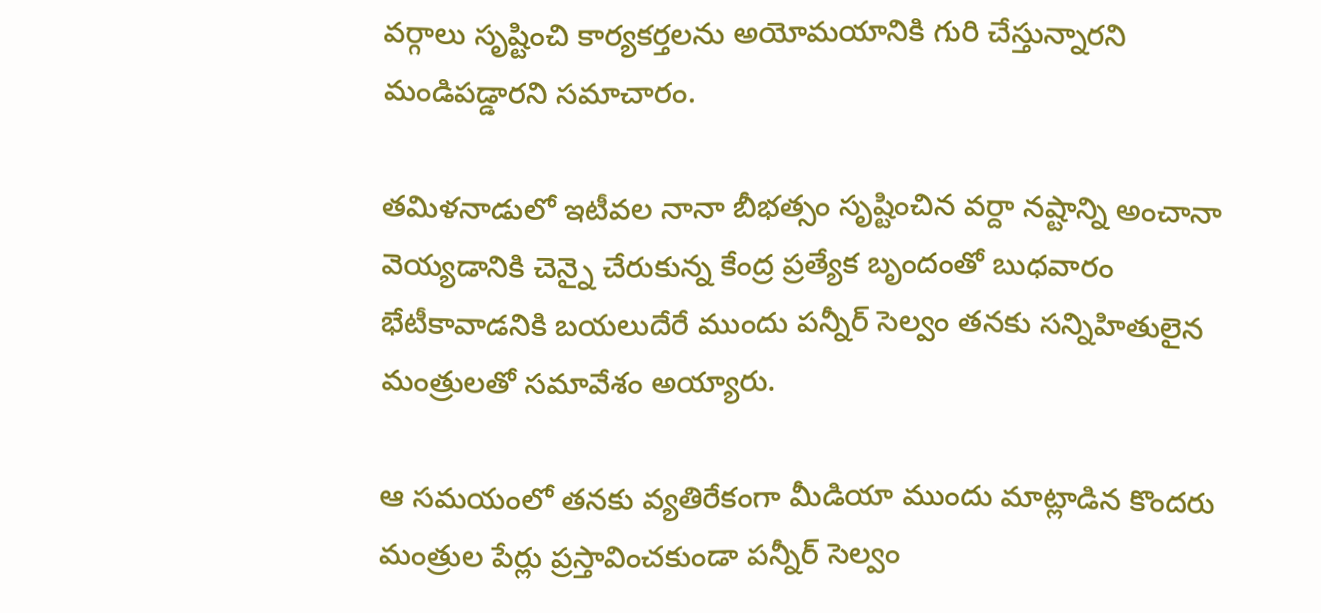వర్గాలు సృష్టించి కార్యకర్తలను అయోమయానికి గురి చేస్తున్నారని మండిపడ్డారని సమాచారం.

తమిళనాడులో ఇటీవల నానా బీభత్సం సృష్టించిన వర్దా నష్టాన్ని అంచానా వెయ్యడానికి చెన్నై చేరుకున్న కేంద్ర ప్రత్యేక బృందంతో బుధవారం భేటీకావాడనికి బయలుదేరే ముందు పన్నీర్ సెల్వం తనకు సన్నిహితులైన మంత్రులతో సమావేశం అయ్యారు.

ఆ సమయంలో తనకు వ్యతిరేకంగా మీడియా ముందు మాట్లాడిన కొందరు మంత్రుల పేర్లు ప్రస్తావించకుండా పన్నీర్ సెల్వం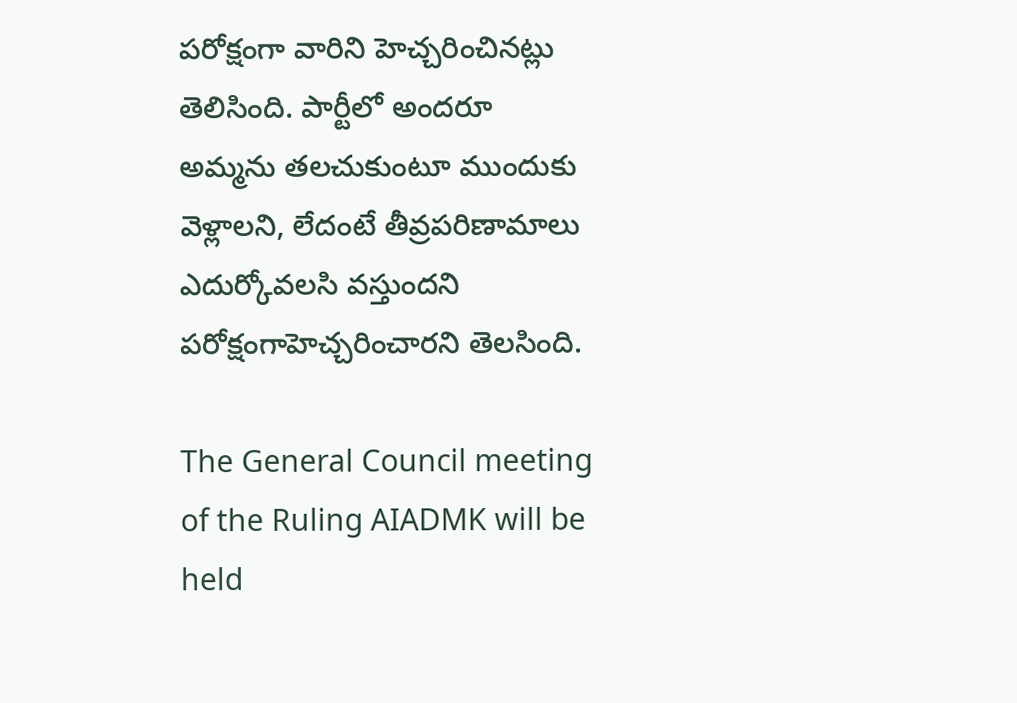పరోక్షంగా వారిని హెచ్చరించినట్లు తెలిసింది. పార్టీలో అందరూ అమ్మను తలచుకుంటూ ముందుకు వెళ్లాలని, లేదంటే తీవ్రపరిణామాలు ఎదుర్కోవలసి వస్తుందని పరోక్షంగాహెచ్చరించారని తెలసింది.

The General Council meeting of the Ruling AIADMK will be held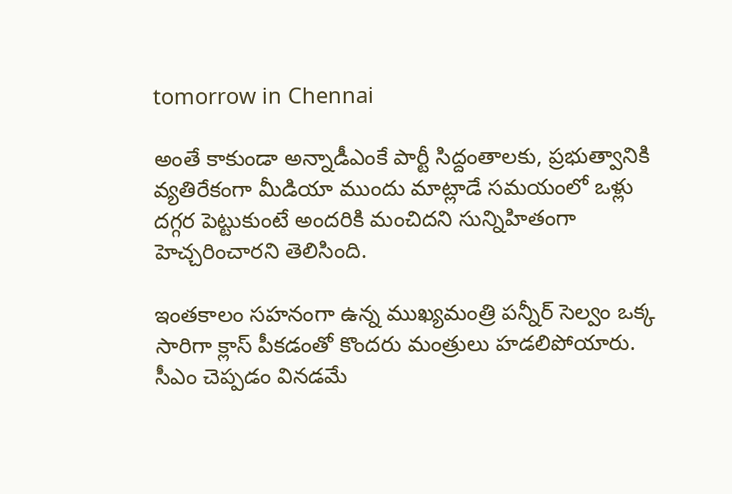tomorrow in Chennai

అంతే కాకుండా అన్నాడీఎంకే పార్టీ సిద్దంతాలకు, ప్రభుత్వానికి వ్యతిరేకంగా మీడియా ముందు మాట్లాడే సమయంలో ఒళ్లు దగ్గర పెట్టుకుంటే అందరికి మంచిదని సున్నిహితంగా హెచ్చరించారని తెలిసింది.

ఇంతకాలం సహనంగా ఉన్న ముఖ్యమంత్రి పన్నీర్ సెల్వం ఒక్క సారిగా క్లాస్ పీకడంతో కొందరు మంత్రులు హడలిపోయారు. సీఎం చెప్పడం వినడమే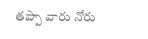తప్పా వారు నోరు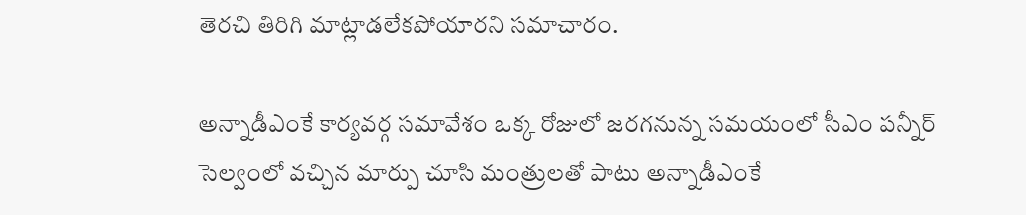తెరచి తిరిగి మాట్లాడలేకపోయారని సమాచారం.

అన్నాడీఎంకే కార్యవర్గ సమావేశం ఒక్క రోజులో జరగనున్న సమయంలో సీఎం పన్నీర్ సెల్వంలో వచ్చిన మార్పు చూసి మంత్రులతో పాటు అన్నాడీఎంకే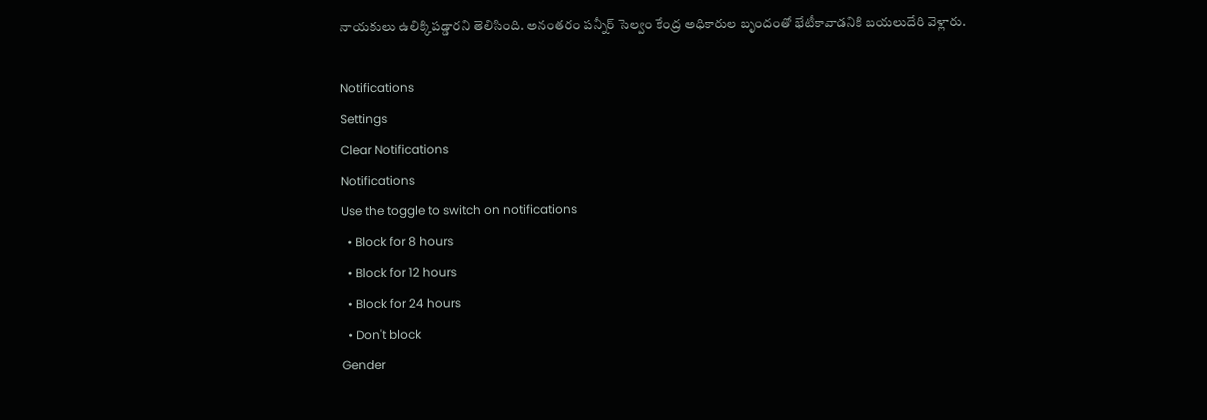నాయకులు ఉలిక్కిపడ్డారని తెలిసింది. అనంతరం పన్నీర్ సెల్వం కేంద్ర అధికారుల బృందంతో భేటీకావాడనికి బయలుదేరి వెళ్లారు.

Notifications
Settings
Clear Notifications
Notifications
Use the toggle to switch on notifications
  • Block for 8 hours
  • Block for 12 hours
  • Block for 24 hours
  • Don't block
Gender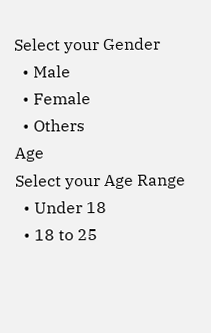Select your Gender
  • Male
  • Female
  • Others
Age
Select your Age Range
  • Under 18
  • 18 to 25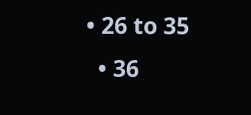• 26 to 35
  • 36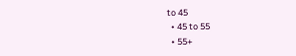to 45
  • 45 to 55
  • 55+